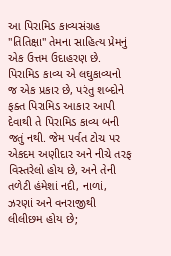આ પિરામિડ કાવ્યસંગ્રહ "તિતિક્ષા" તેમના સાહિત્ય પ્રેમનું એક ઉત્તમ ઉદાહરણ છે. પિરામિડ કાવ્ય એ લઘુકાવ્યનો જ એક પ્રકાર છે, પરંતુ શબ્દોને ફક્ત પિરામિડ આકાર આપી દેવાથી તે પિરામિડ કાવ્ય બની જતું નથી. જેમ પર્વત ટોચ પર એકદમ અણીદાર અને નીચે તરફ વિસ્તરેલો હોય છે, અને તેની તળેટી હંમેશાં નદી, નાળાં, ઝરણાં અને વનરાજીથી લીલીછમ હોય છે;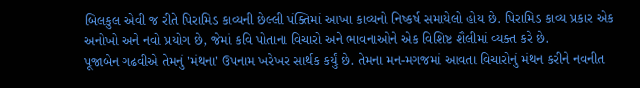બિલકુલ એવી જ રીતે પિરામિડ કાવ્યની છેલ્લી પંક્તિમાં આખા કાવ્યનો નિષ્કર્ષ સમાયેલો હોય છે. પિરામિડ કાવ્ય પ્રકાર એક અનોખો અને નવો પ્રયોગ છે, જેમાં કવિ પોતાના વિચારો અને ભાવનાઓને એક વિશિષ્ટ શૈલીમાં વ્યક્ત કરે છે.
પૂજાબેન ગઢવીએ તેમનું 'મંથના' ઉપનામ ખરેખર સાર્થક કર્યું છે. તેમના મન-મગજમાં આવતા વિચારોનું મંથન કરીને નવનીત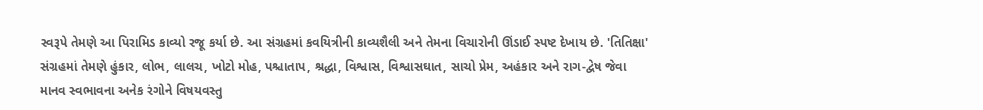સ્વરૂપે તેમણે આ પિરામિડ કાવ્યો રજૂ કર્યા છે. આ સંગ્રહમાં કવયિત્રીની કાવ્યશૈલી અને તેમના વિચારોની ઊંડાઈ સ્પષ્ટ દેખાય છે. 'તિતિક્ષા' સંગ્રહમાં તેમણે હુંકાર, લોભ, લાલચ, ખોટો મોહ, પશ્ચાતાપ, શ્રદ્ધા, વિશ્વાસ, વિશ્વાસઘાત, સાચો પ્રેમ, અહંકાર અને રાગ-દ્વેષ જેવા માનવ સ્વભાવના અનેક રંગોને વિષયવસ્તુ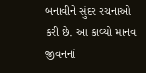બનાવીને સુંદર રચનાઓ કરી છે. આ કાવ્યો માનવ જીવનનાં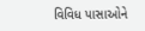વિવિધ પાસાઓને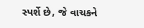સ્પર્શે છે, જે વાચકને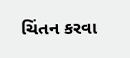ચિંતન કરવા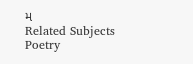મ
Related Subjects
Poetry